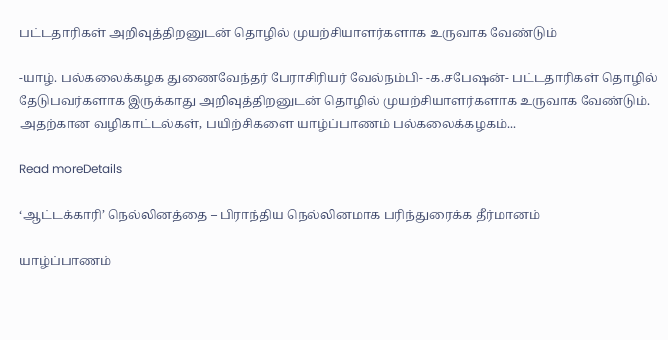பட்டதாரிகள் அறிவுத்திறனுடன் தொழில் முயற்சியாளர்களாக உருவாக வேண்டும்

-யாழ். பல்கலைக்கழக துணைவேந்தர் பேராசிரியர் வேல்நம்பி- -க.சபேஷன்- பட்டதாரிகள் தொழில் தேடுபவர்களாக இருக்காது அறிவுத்திறனுடன் தொழில் முயற்சியாளர்களாக உருவாக வேண்டும். அதற்கான வழிகாட்டல்கள், பயிற்சிகளை யாழ்ப்பாணம் பல்கலைக்கழகம்...

Read moreDetails

‘ஆட்டக்காரி’ நெல்லினத்தை – பிராந்திய நெல்லினமாக பரிந்துரைக்க தீர்மானம்

யாழ்ப்பாணம்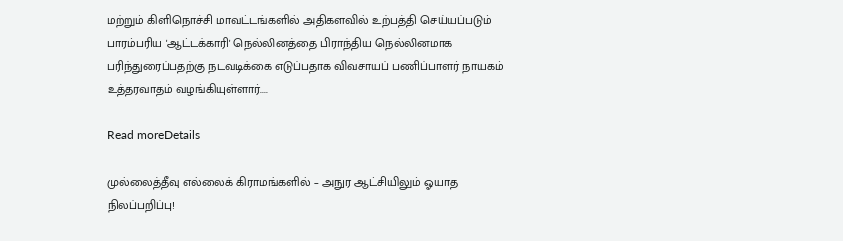மற்றும் கிளிநொச்சி மாவட்டங்களில் அதிகளவில் உற்பத்தி செய்யப்படும் பாரம்பரிய 'ஆட்டக்காரி' நெல்லினத்தை பிராந்திய நெல்லினமாக பரிந்துரைப்பதற்கு நடவடிக்கை எடுப்பதாக விவசாயப் பணிப்பாளர் நாயகம் உத்தரவாதம் வழங்கியுள்ளார்....

Read moreDetails

முல்லைத்தீவு எல்லைக் கிராமங்களில் – அநுர ஆட்சியிலும் ஓயாத நிலப்பறிப்பு!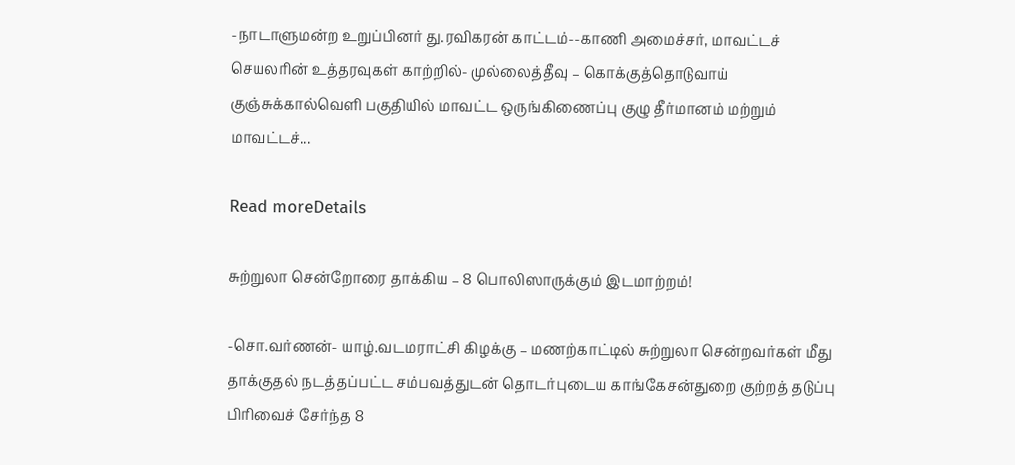-நாடாளுமன்ற உறுப்பினர் து.ரவிகரன் காட்டம்--காணி அமைச்சர், மாவட்டச் செயலரின் உத்தரவுகள் காற்றில்- முல்லைத்தீவு – கொக்குத்தொடுவாய் குஞ்சுக்கால்வெளி பகுதியில் மாவட்ட ஒருங்கிணைப்பு குழு தீர்மானம் மற்றும் மாவட்டச்...

Read moreDetails

சுற்றுலா சென்றோரை தாக்கிய – 8 பொலிஸாருக்கும் இடமாற்றம்!

-சொ.வர்ணன்- யாழ்.வடமராட்சி கிழக்கு – மணற்காட்டில் சுற்றுலா சென்றவர்கள் மீது தாக்குதல் நடத்தப்பட்ட சம்பவத்துடன் தொடர்புடைய காங்கேசன்துறை குற்றத் தடுப்பு பிரிவைச் சேர்ந்த 8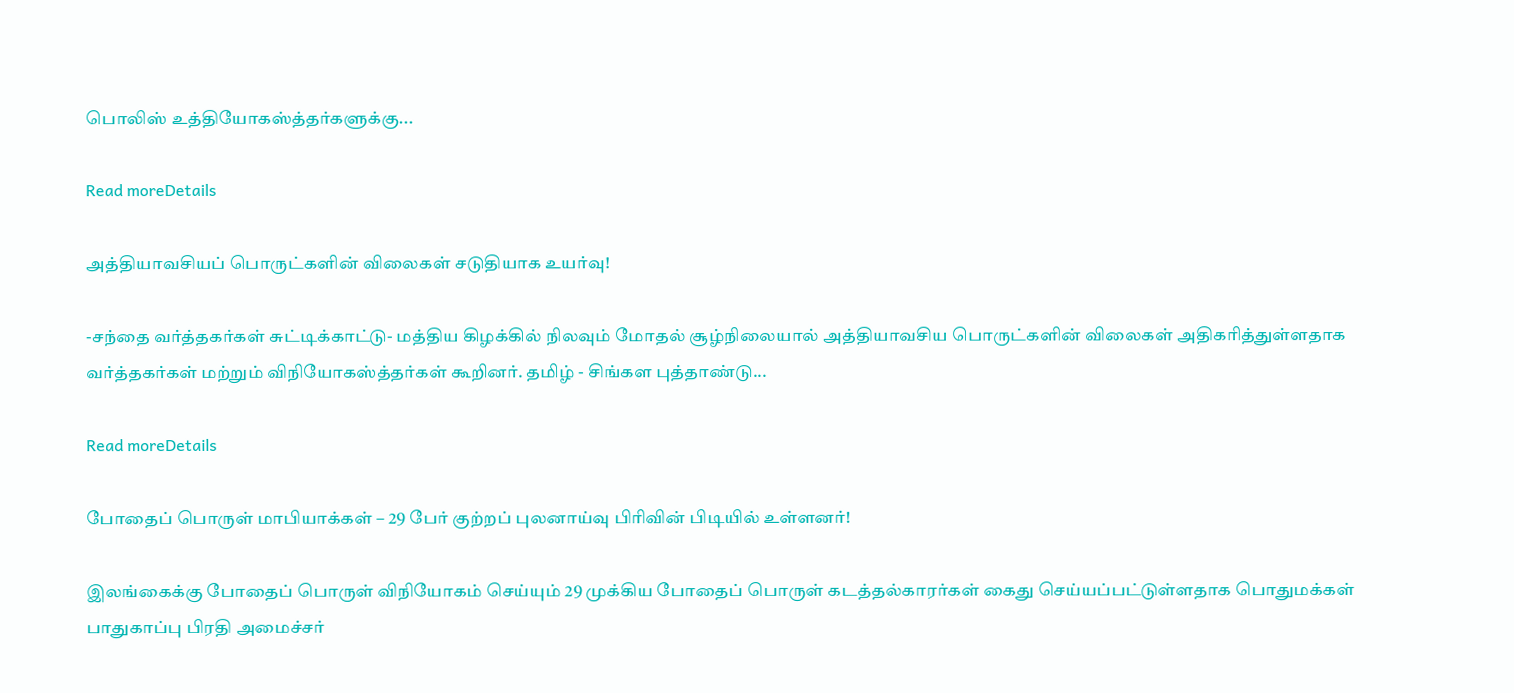பொலிஸ் உத்தியோகஸ்த்தர்களுக்கு...

Read moreDetails

அத்தியாவசியப் பொருட்களின் விலைகள் சடுதியாக உயர்வு!

-சந்தை வர்த்தகர்கள் சுட்டிக்காட்டு- மத்திய கிழக்கில் நிலவும் மோதல் சூழ்நிலையால் அத்தியாவசிய பொருட்களின் விலைகள் அதிகரித்துள்ளதாக வர்த்தகர்கள் மற்றும் விநியோகஸ்த்தர்கள் கூறினர். தமிழ் - சிங்கள புத்தாண்டு...

Read moreDetails

போதைப் பொருள் மாபியாக்கள் – 29 பேர் குற்றப் புலனாய்வு பிரிவின் பிடியில் உள்ளனர்!

இலங்கைக்கு போதைப் பொருள் விநியோகம் செய்யும் 29 முக்கிய போதைப் பொருள் கடத்தல்காரர்கள் கைது செய்யப்பட்டுள்ளதாக பொதுமக்கள் பாதுகாப்பு பிரதி அமைச்சர்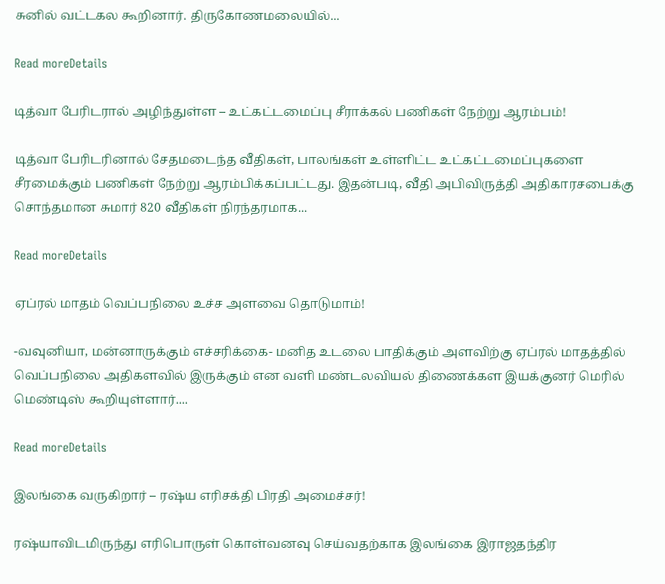சுனில் வட்டகல கூறினார். திருகோணமலையில்...

Read moreDetails

டித்வா பேரிடரால் அழிந்துள்ள – உட்கட்டமைப்பு சீராக்கல் பணிகள் நேற்று ஆரம்பம்!

டித்வா பேரிடரினால் சேதமடைந்த வீதிகள், பாலங்கள் உள்ளிட்ட உட்கட்டமைப்புகளை சீரமைக்கும் பணிகள் நேற்று ஆரம்பிக்கப்பட்டது. இதன்படி, வீதி அபிவிருத்தி அதிகாரசபைக்கு சொந்தமான சுமார் 820 வீதிகள் நிரந்தரமாக...

Read moreDetails

ஏப்ரல் மாதம் வெப்பநிலை உச்ச அளவை தொடுமாம்!

-வவுனியா, மன்னாருக்கும் எச்சரிக்கை- மனித உடலை பாதிக்கும் அளவிற்கு ஏப்ரல் மாதத்தில் வெப்பநிலை அதிகளவில் இருக்கும் என வளி மண்டலவியல் திணைக்கள இயக்குனர் மெரில் மெண்டிஸ் கூறியுள்ளார்....

Read moreDetails

இலங்கை வருகிறார் – ரஷ்ய எரிசக்தி பிரதி அமைச்சர்!

ரஷ்யாவிடமிருந்து எரிபொருள் கொள்வனவு செய்வதற்காக இலங்கை இராஜதந்திர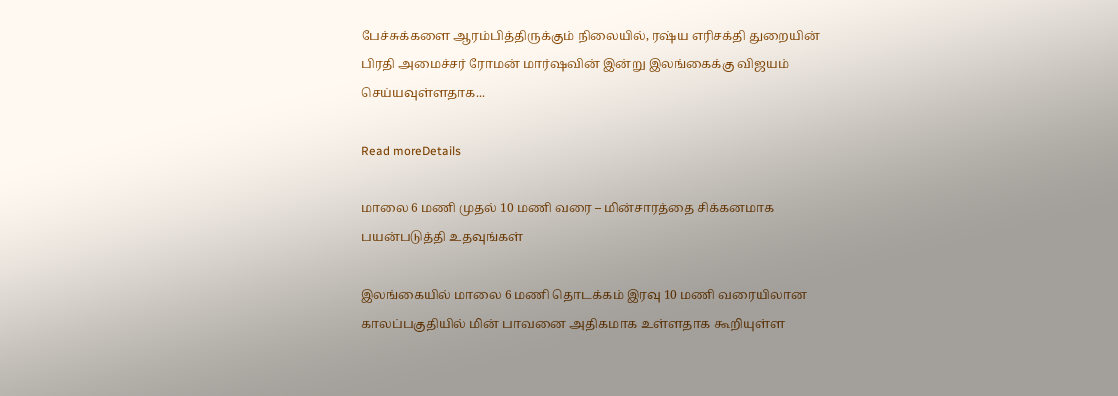பேச்சுக்களை ஆரம்பித்திருக்கும் நிலையில், ரஷ்ய எரிசக்தி துறையின் பிரதி அமைச்சர் ரோமன் மார்ஷவின் இன்று இலங்கைக்கு விஜயம் செய்யவுள்ளதாக...

Read moreDetails

மாலை 6 மணி முதல் 10 மணி வரை – மின்சாரத்தை சிக்கனமாக பயன்படுத்தி உதவுங்கள்

இலங்கையில் மாலை 6 மணி தொடக்கம் இரவு 10 மணி வரையிலான காலப்பகுதியில் மின் பாவனை அதிகமாக உள்ளதாக கூறியுள்ள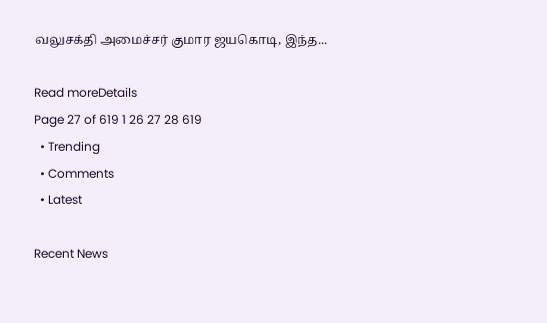வலுசக்தி அமைச்சர் குமார ஜயகொடி, இந்த...

Read moreDetails
Page 27 of 619 1 26 27 28 619
  • Trending
  • Comments
  • Latest

Recent News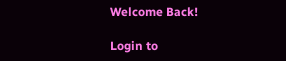Welcome Back!

Login to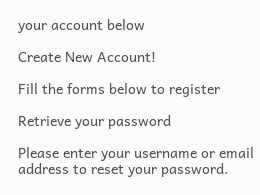your account below

Create New Account!

Fill the forms below to register

Retrieve your password

Please enter your username or email address to reset your password.